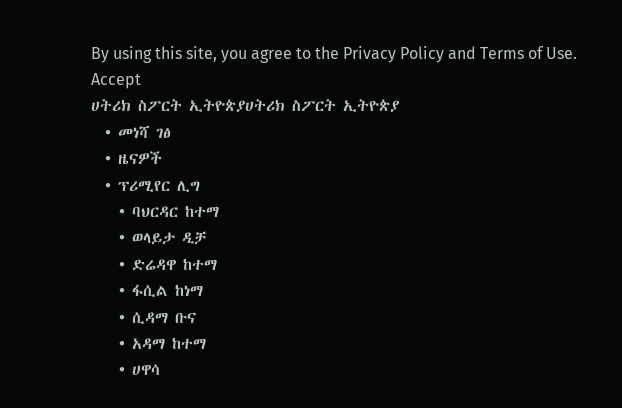By using this site, you agree to the Privacy Policy and Terms of Use.
Accept
ሀትሪክ ስፖርት ኢትዮጵያሀትሪክ ስፖርት ኢትዮጵያ
  • መነሻ ገፅ
  • ዜናዎች
  • ፕሪሚየር ሊግ
    • ባህርዳር ከተማ
    • ወላይታ ዲቻ
    • ድሬዳዋ ከተማ
    • ፋሲል ከነማ
    • ሲዳማ ቡና
    • አዳማ ከተማ
    • ሀዋሳ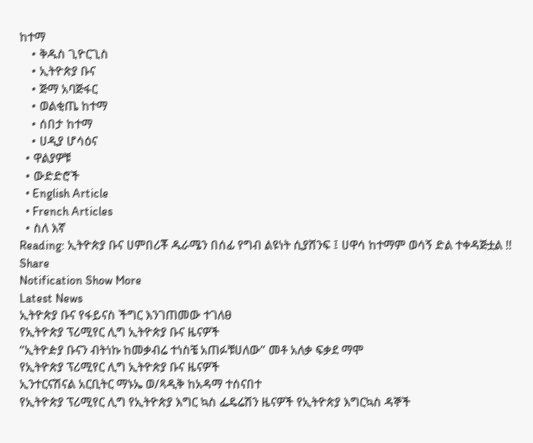ከተማ
    • ቅዱስ ጊዮርጊስ
    • ኢትዮጵያ ቡና
    • ጅማ አባጅፋር
    • ወልቂጤ ከተማ
    • ሰበታ ከተማ
    • ሀዲያ ሆሳዕና
  • ዋልያዎቹ
  • ውድድሮች
  • English Article
  • French Articles
  • ስለ እኛ
Reading: ኢትዮጵያ ቡና ሀምበሪቾ ዱራሜን በሰፊ የግብ ልዩነት ሲያሸንፍ ፤ ሀዋሳ ከተማም ወሳኝ ድል ተቀዳጅቷል !!
Share
Notification Show More
Latest News
ኢትዮጵያ ቡና የፋይናስ ችግር እንገጠመው ተገለፀ
የኢትዮጵያ ፕሪሚየር ሊግ ኢትዮጵያ ቡና ዜናዎች
“ኢትዮዽያ ቡናን ብትነኩ ከመቃብሬ ተነስቼ አጠፉቹሀለው” መቶ አለቃ ፍቃደ ማሞ
የኢትዮጵያ ፕሪሚየር ሊግ ኢትዮጵያ ቡና ዜናዎች
ኢንተርናሽናል አርቢትር ማኑኤ ወ/ጻዲቅ ከአዳማ ተሰናበተ
የኢትዮጵያ ፕሪሚየር ሊግ የኢትዮጵያ እግር ኳስ ፌዴሬሽን ዜናዎች የኢትዮጵያ እግርኳስ ዳኞች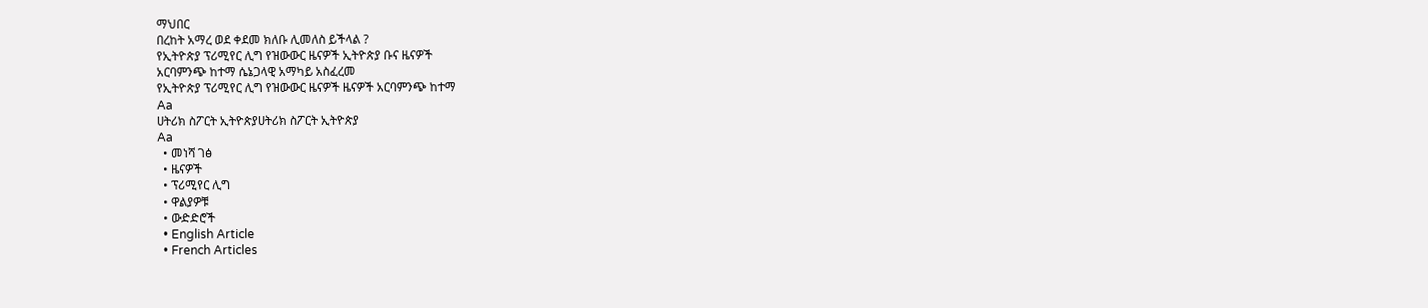ማህበር
በረከት አማረ ወደ ቀደመ ክለቡ ሊመለስ ይችላል ?
የኢትዮጵያ ፕሪሚየር ሊግ የዝውውር ዜናዎች ኢትዮጵያ ቡና ዜናዎች
አርባምንጭ ከተማ ሴኔጋላዊ አማካይ አስፈረመ
የኢትዮጵያ ፕሪሚየር ሊግ የዝውውር ዜናዎች ዜናዎች አርባምንጭ ከተማ
Aa
ሀትሪክ ስፖርት ኢትዮጵያሀትሪክ ስፖርት ኢትዮጵያ
Aa
  • መነሻ ገፅ
  • ዜናዎች
  • ፕሪሚየር ሊግ
  • ዋልያዎቹ
  • ውድድሮች
  • English Article
  • French Articles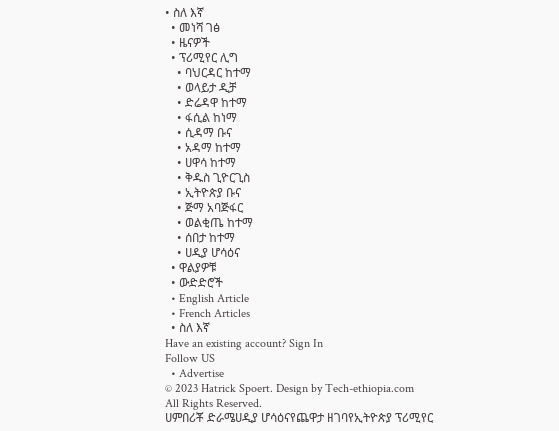• ስለ እኛ
  • መነሻ ገፅ
  • ዜናዎች
  • ፕሪሚየር ሊግ
    • ባህርዳር ከተማ
    • ወላይታ ዲቻ
    • ድሬዳዋ ከተማ
    • ፋሲል ከነማ
    • ሲዳማ ቡና
    • አዳማ ከተማ
    • ሀዋሳ ከተማ
    • ቅዱስ ጊዮርጊስ
    • ኢትዮጵያ ቡና
    • ጅማ አባጅፋር
    • ወልቂጤ ከተማ
    • ሰበታ ከተማ
    • ሀዲያ ሆሳዕና
  • ዋልያዎቹ
  • ውድድሮች
  • English Article
  • French Articles
  • ስለ እኛ
Have an existing account? Sign In
Follow US
  • Advertise
© 2023 Hatrick Spoert. Design by Tech-ethiopia.com All Rights Reserved.
ሀምበሪቾ ድራሜሀዲያ ሆሳዕናየጨዋታ ዘገባየኢትዮጵያ ፕሪሚየር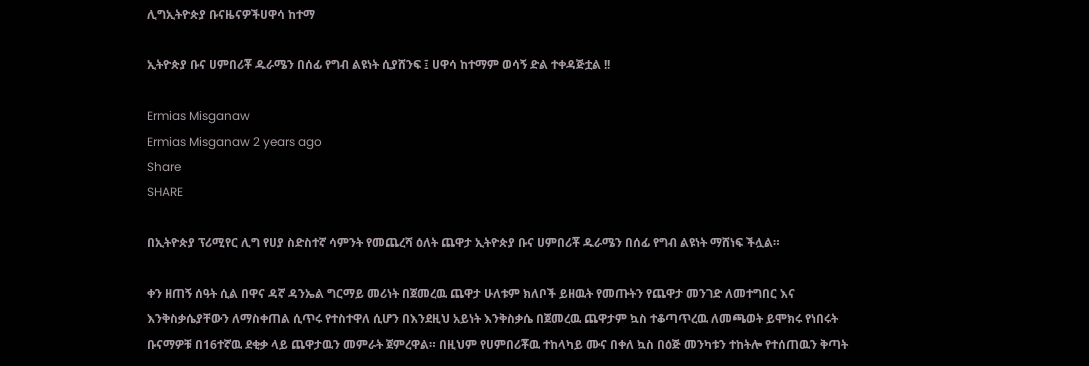ሊግኢትዮጵያ ቡናዜናዎችሀዋሳ ከተማ

ኢትዮጵያ ቡና ሀምበሪቾ ዱራሜን በሰፊ የግብ ልዩነት ሲያሸንፍ ፤ ሀዋሳ ከተማም ወሳኝ ድል ተቀዳጅቷል !!

Ermias Misganaw
Ermias Misganaw 2 years ago
Share
SHARE

በኢትዮጵያ ፕሪሚየር ሊግ የሀያ ስድስተኛ ሳምንት የመጨረሻ ዕለት ጨዋታ ኢትዮጵያ ቡና ሀምበሪቾ ዱራሜን በሰፊ የግብ ልዩነት ማሸነፍ ችሏል።

ቀን ዘጠኝ ሰዓት ሲል በዋና ዳኛ ዳንኤል ግርማይ መሪነት በጀመረዉ ጨዋታ ሁለቱም ክለቦች ይዘዉት የመጡትን የጨዋታ መንገድ ለመተግበር እና እንቅስቃሴያቸውን ለማስቀጠል ሲጥሩ የተስተዋለ ሲሆን በእንደዚህ አይነት እንቅስቃሴ በጀመረዉ ጨዋታም ኳስ ተቆጣጥረዉ ለመጫወት ይሞክሩ የነበሩት ቡናማዎቹ በ16ተኛዉ ደቂቃ ላይ ጨዋታዉን መምራት ጀምረዋል። በዚህም የሀምበሪቾዉ ተከላካይ ሙና በቀለ ኳስ በዕጅ መንካቱን ተከትሎ የተሰጠዉን ቅጣት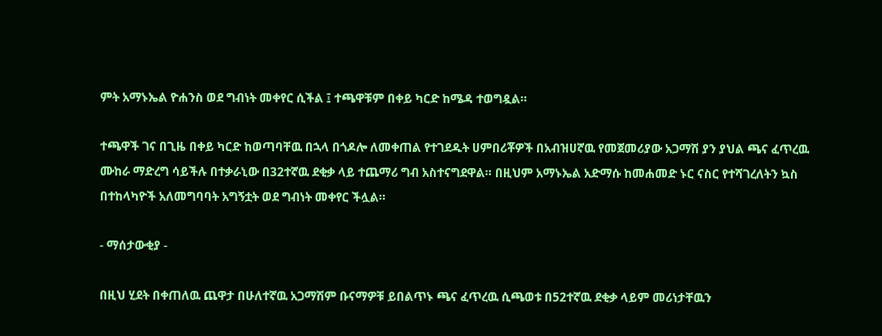ምት አማኑኤል ዮሐንስ ወደ ግብነት መቀየር ሲችል ፤ ተጫዋቹም በቀይ ካርድ ከሜዳ ተወግዷል።

ተጫዋች ገና በጊዜ በቀይ ካርድ ከወጣባቸዉ በኋላ በጎዶሎ ለመቀጠል የተገደዱት ሀምበሪቾዎች በአብዝሀኛዉ የመጀመሪያው አጋማሽ ያን ያህል ጫና ፈጥረዉ ሙከራ ማድረግ ሳይችሉ በተቃራኒው በ32ተኛዉ ደቂቃ ላይ ተጨማሪ ግብ አስተናግደዋል። በዚህም አማኑኤል አድማሱ ከመሐመድ ኑር ናስር የተሻገረለትን ኳስ በተከላካዮች አለመግባባት አግኝቷት ወደ ግብነት መቀየር ችሏል።

- ማሰታውቂያ -

በዚህ ሂደት በቀጠለዉ ጨዋታ በሁለተኛዉ አጋማሽም ቡናማዎቹ ይበልጥኑ ጫና ፈጥረዉ ሲጫወቱ በ52ተኛዉ ደቂቃ ላይም መሪነታቸዉን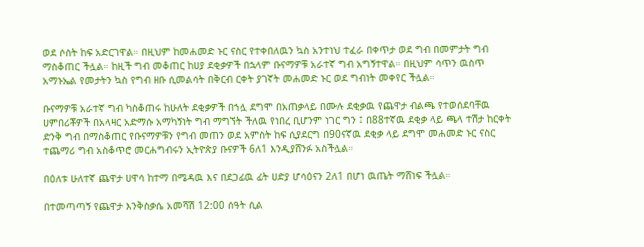ወደ ሶስት ከፍ አድርገዋል። በዚህም ከመሐመድ ኑር ናስር የተቀበለዉን ኳስ አንተነህ ተፈራ በቀጥታ ወደ ግብ በመምታት ግብ ማስቆጠር ችሏል። ከዚች ግብ መቆጠር ከሀያ ደቂቃዎች በኋላም ቡናማዎቹ አራተኛ ግብ አግኝተዋል። በዚህም ሳጥን ዉስጥ አማኑኤል የመታትን ኳስ የግብ ዘቡ ሲመልሳት በቅርብ ርቀት ያገኛት መሐመድ ኑር ወደ ግብነት መቀየር ችሏል።

ቡናማዎቹ አራተኛ ግብ ካስቆጠሩ ከሁለት ደቂቃዎች በኀሏ ደግሞ በአጠቃላይ በሙሉ ደቂቃዉ የጨዋታ ብልጫ የተወሰደባቸዉ ሀምበሪቾዎች በአላዛር አድማሱ አማካኝነት ግብ ማግኘት ችለዉ የነበረ ቢሆንም ነገር ግን ፤ በ88ተኛዉ ደቂቃ ላይ ጫላ ተሽታ ከርቀት ድንቅ ግብ በማስቆጠር የቡናማዎቹን የግብ መጠን ወደ አምስት ከፍ ሲያደርግ በ90ናኛዉ ደቂቃ ላይ ደግሞ መሐመድ ኑር ናስር ተጨማሪ ግብ አስቆጥሮ መርሐግብሩን ኢትዮጵያ ቡናዎች 6ለ1 እንዲያሸንፉ አስችሏል።

በዕለቱ ሁለተኛ ጨዋታ ሀዋሳ ከተማ በሜዳዉ እና በደጋፊዉ ፊት ሀድያ ሆሳዕናን 2ለ1 በሆነ ዉጤት ማሸነፍ ችሏል።

በተመጣጣኝ የጨዋታ እንቅስቃሴ አመሻሽ 12:00 ሰዓት ሲል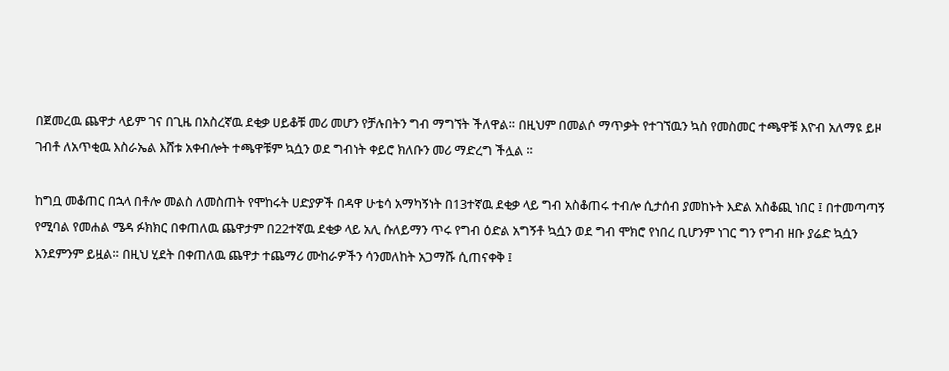በጀመረዉ ጨዋታ ላይም ገና በጊዜ በአስረኛዉ ደቂቃ ሀይቆቹ መሪ መሆን የቻሉበትን ግብ ማግኘት ችለዋል። በዚህም በመልሶ ማጥቃት የተገኘዉን ኳስ የመስመር ተጫዋቹ እዮብ አለማዩ ይዞ ገብቶ ለአጥቂዉ እስራኤል እሸቱ አቀብሎት ተጫዋቹም ኳሷን ወደ ግብነት ቀይሮ ክለቡን መሪ ማድረግ ችሏል ።

ከግቧ መቆጠር በኋላ በቶሎ መልስ ለመስጠት የሞከሩት ሀድያዎች በዳዋ ሁቴሳ አማካኝነት በ13ተኛዉ ደቂቃ ላይ ግብ አስቆጠሩ ተብሎ ሲታሰብ ያመከኑት እድል አስቆጪ ነበር ፤ በተመጣጣኝ የሚባል የመሐል ሜዳ ፉክክር በቀጠለዉ ጨዋታም በ22ተኛዉ ደቂቃ ላይ አሊ ሱለይማን ጥሩ የግብ ዕድል አግኝቶ ኳሷን ወደ ግብ ሞክሮ የነበረ ቢሆንም ነገር ግን የግብ ዘቡ ያሬድ ኳሷን እንደምንም ይዟል። በዚህ ሂደት በቀጠለዉ ጨዋታ ተጨማሪ ሙከራዎችን ሳንመለከት አጋማሹ ሲጠናቀቅ ፤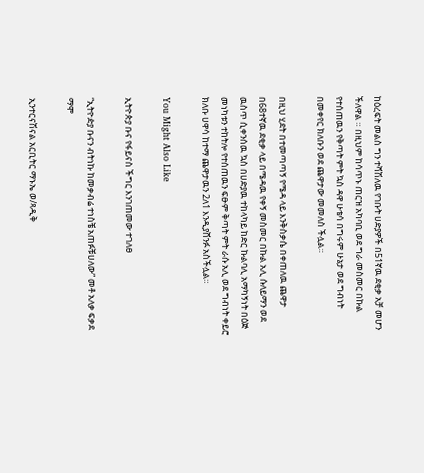ከዕረፍት መልስ ግን ተሻሽለዉ የገቡት ሀድያዎች በ51ኛዉ ደቂቃ አቻ መሆን ችለዋል ። በዚህም ከሳጥኑ ጠርዝ አካባቢ ወደ ግራ መስመር በኩል የተሰጠዉን የቅጣት ምት ኳስ ዳዋ ሁቴሳ በግሩም ሁኔታ ወደ ግብነት በመቀየር ክለቡን ወደ ጨዋታው መመለስ ችሏል።

በዚህ ሂደት በተመጣጣኝ የሜዳ ላይ እንቅስቃሴ በቀጠለዉ ጨዋታ በ68ተኛዉ ደቂቃ ላይ በሜዳዉ የቀኝ መስመር በኩል አሊ ሱለይማን ወደ ዉስጥ ሲቀንሰዉ ኳስ በሀድያዉ ተከላካይ ከድር ኩልባሊ አማካኝነት በዕጅ መነካቱን ተከትሎ የተሰጠዉን ፍፁም ቅጣት ምት ራሱ አሊ ወደ ግብነት ቀይሮ ክለቡ ሀዋሳ ከተማ ጨዋታዉን 2ለ1 እንዲያሸንፉ አስችሏል።

You Might Also Like

ኢትዮጵያ ቡና የፋይናስ ችግር እንገጠመው ተገለፀ

“ኢትዮዽያ ቡናን ብትነኩ ከመቃብሬ ተነስቼ አጠፉቹሀለው” መቶ አለቃ ፍቃደ ማሞ

ኢንተርናሽናል አርቢትር ማኑኤ ወ/ጻዲቅ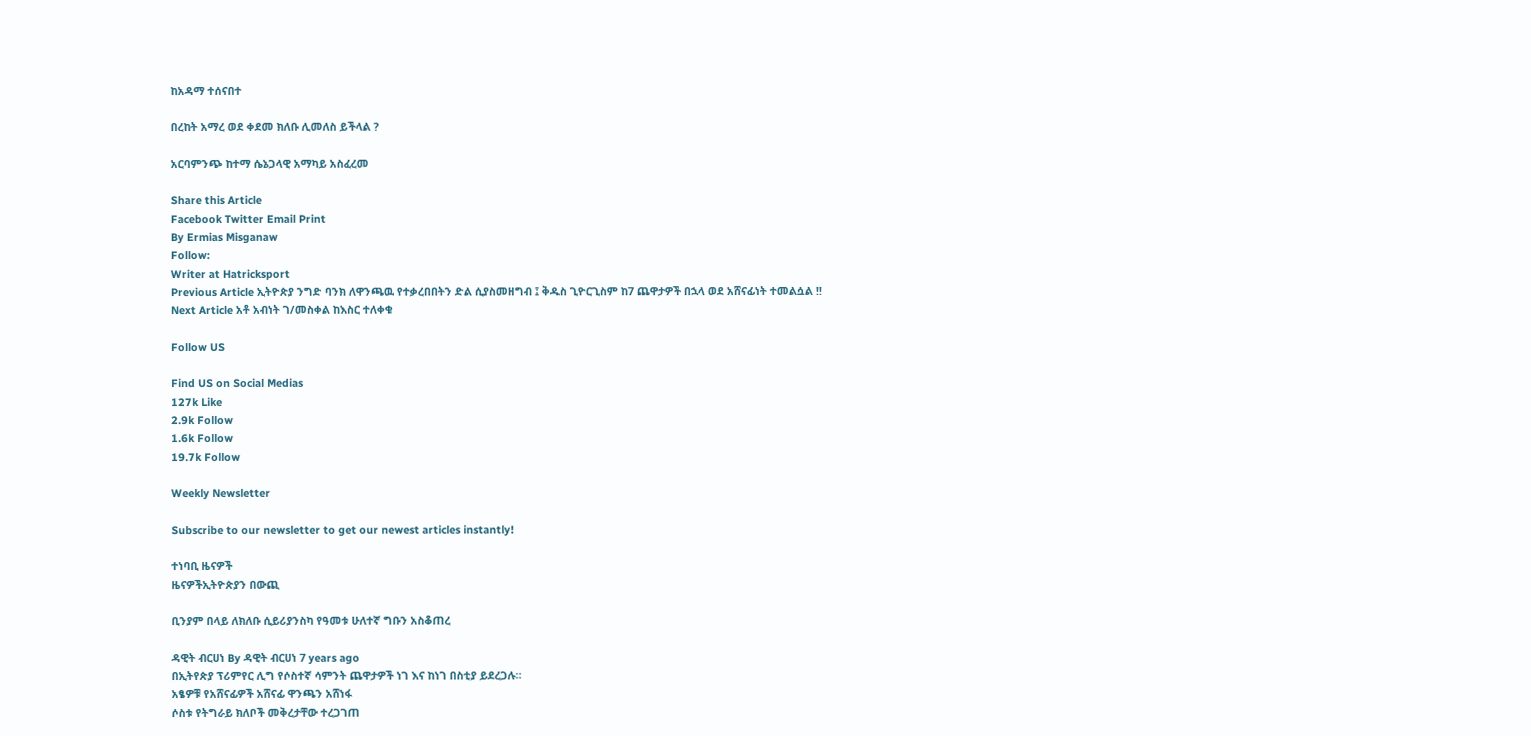ከአዳማ ተሰናበተ

በረከት አማረ ወደ ቀደመ ክለቡ ሊመለስ ይችላል ?

አርባምንጭ ከተማ ሴኔጋላዊ አማካይ አስፈረመ

Share this Article
Facebook Twitter Email Print
By Ermias Misganaw
Follow:
Writer at Hatricksport
Previous Article ኢትዮጵያ ንግድ ባንክ ለዋንጫዉ የተቃረበበትን ድል ሲያስመዘግብ ፤ ቅዱስ ጊዮርጊስም ከ7 ጨዋታዎች በኋላ ወደ አሸናፊነት ተመልሷል !!
Next Article አቶ አብነት ገ/መስቀል ከእስር ተለቀቁ

Follow US

Find US on Social Medias
127k Like
2.9k Follow
1.6k Follow
19.7k Follow

Weekly Newsletter

Subscribe to our newsletter to get our newest articles instantly!

ተነባቢ ዜናዎች
ዜናዎችኢትዮጵያን በውጪ

ቢንያም በላይ ለክለቡ ሲይሪያንስካ የዓመቱ ሁለተኛ ግቡን አስቆጠረ

ዳዊት ብርሀነ By ዳዊት ብርሀነ 7 years ago
በኢትየጵያ ፕሪምየር ሊግ የሶስተኛ ሳምንት ጨዋታዎች ነገ እና ከነገ በስቲያ ይደረጋሉ።
አፄዎቹ የአሸናፊዎች አሸናፊ ዋንጫን አሸነፋ
ሶስቱ የትግራይ ክለቦች መቅረታቸው ተረጋገጠ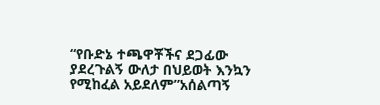“የቡድኔ ተጫዋቾችና ደጋፊው ያደረጉልኝ ውለታ በህይወት እንኳን የሚከፈል አይደለም”አሰልጣኝ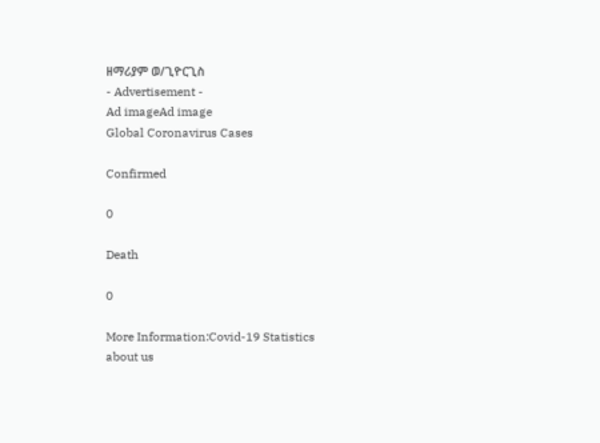ዘማሪያም ወ/ጊዮርጊስ
- Advertisement -
Ad imageAd image
Global Coronavirus Cases

Confirmed

0

Death

0

More Information:Covid-19 Statistics
about us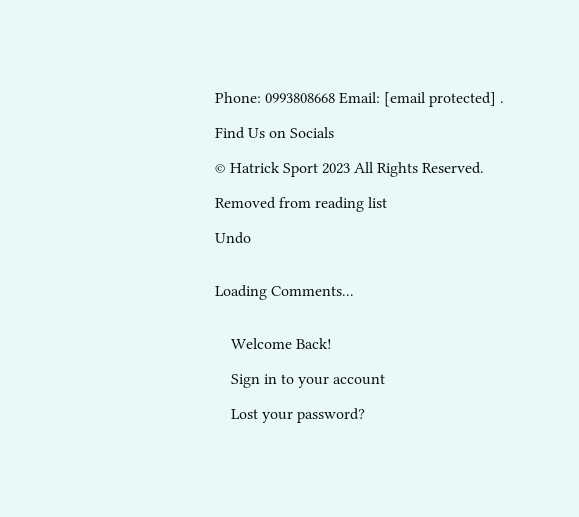Phone: 0993808668 Email: [email protected] .

Find Us on Socials

© Hatrick Sport 2023 All Rights Reserved.

Removed from reading list

Undo


Loading Comments...


    Welcome Back!

    Sign in to your account

    Lost your password?